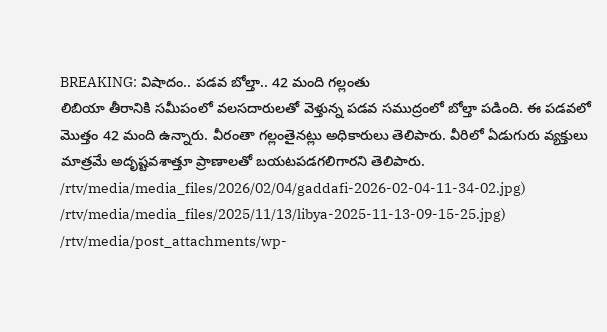BREAKING: విషాదం.. పడవ బోల్తా.. 42 మంది గల్లంతు
లిబియా తీరానికి సమీపంలో వలసదారులతో వెళ్తున్న పడవ సముద్రంలో బోల్తా పడింది. ఈ పడవలో మొత్తం 42 మంది ఉన్నారు. వీరంతా గల్లంతైనట్లు అధికారులు తెలిపారు. వీరిలో ఏడుగురు వ్యక్తులు మాత్రమే అదృష్టవశాత్తూ ప్రాణాలతో బయటపడగలిగారని తెలిపారు.
/rtv/media/media_files/2026/02/04/gaddafi-2026-02-04-11-34-02.jpg)
/rtv/media/media_files/2025/11/13/libya-2025-11-13-09-15-25.jpg)
/rtv/media/post_attachments/wp-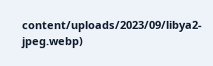content/uploads/2023/09/libya2-jpeg.webp)